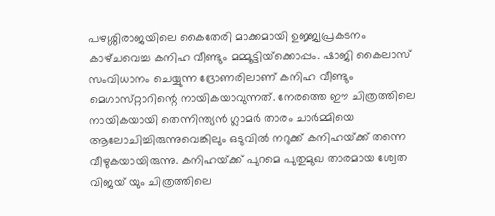പഴശ്ശിരാജയിലെ കൈതേരി മാക്കമായി ഉജ്ജ്വപ്രകടനം കാഴ്‌ചവെച്ച കനിഹ വീണ്ടും മമ്മൂട്ടിയ്‌ക്കൊപ്പം. ഷാജി കൈലാസ്‌ സംവിധാനം ചെയ്യുന്ന ദ്രോണരിലാണ്‌ കനിഹ വീണ്ടും മെഗാസ്‌റ്റാറിന്റെ നായികയാവുന്നത്‌. നേരത്തെ ഈ ചിത്രത്തിലെ നായികയായി തെന്നിന്ത്യന്‍ ഗ്ലാമര്‍ താരം ചാര്‍മ്മിയെ ആലോചിച്ചിരുന്നുവെങ്കിലും ഒടുവില്‍ നറുക്ക്‌ കനിഹയ്‌ക്ക്‌ തന്നെ വീഴുകയായിരുന്നു. കനിഹയ്‌ക്ക്‌ പുറമെ പുതുമുഖ താരമായ ശ്വേത വിജയ്‌ യും ചിത്രത്തിലെ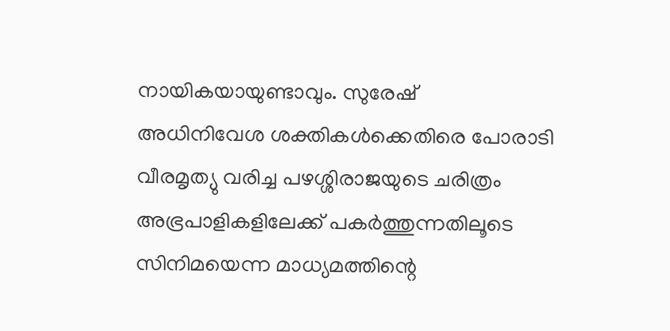നായികയായുണ്ടാവും. സുരേഷ്‌
അധിനിവേശ ശക്തികള്‍ക്കെതിരെ പോരാടി വീരമൃത്യു വരിച്ച പഴശ്ശിരാജയുടെ ചരിത്രം അഭ്രപാളികളിലേക്ക്‌ പകര്‍ത്തുന്നതിലൂടെ സിനിമയെന്ന മാധ്യമത്തിന്റെ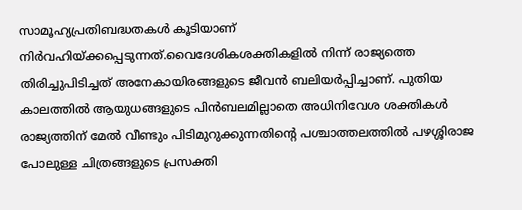സാമൂഹ്യപ്രതിബദ്ധതകള്‍ കൂടിയാണ്‌ നിര്‍വഹിയ്‌ക്കപ്പെടുന്നത്‌.വൈദേശികശക്തികളില്‍ നിന്ന്‌ രാജ്യത്തെ തിരിച്ചുപിടിച്ചത്‌ അനേകായിരങ്ങളുടെ ജീവന്‍ ബലിയര്‍പ്പിച്ചാണ്‌. പുതിയ കാലത്തില്‍ ആയുധങ്ങളുടെ പിന്‍ബലമില്ലാതെ അധിനിവേശ ശക്തികള്‍ രാജ്യത്തിന്‌ മേല്‍ വീണ്ടും പിടിമുറുക്കുന്നതിന്റെ പശ്ചാത്തലത്തില്‍ പഴശ്ശിരാജ പോലുള്ള ചിത്രങ്ങളുടെ പ്രസക്തി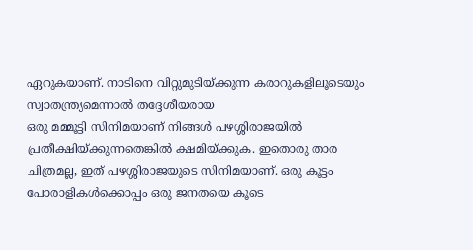ഏറുകയാണ്‌. നാടിനെ വിറ്റുമുടിയ്‌ക്കുന്ന കരാറുകളിലൂടെയും സ്വാതന്ത്ര്യമെന്നാല്‍ തദ്ദേശീയരായ
ഒരു മമ്മൂട്ടി സിനിമയാണ്‌ നിങ്ങള്‍ പഴശ്ശിരാജയില്‍ പ്രതീക്ഷിയ്‌ക്കുന്നതെങ്കില്‍ ക്ഷമിയ്‌ക്കുക. ഇതൊരു താര ചിത്രമല്ല, ഇത്‌ പഴശ്ശിരാജയുടെ സിനിമയാണ്‌. ഒരു കൂട്ടം പോരാളികള്‍ക്കൊപ്പം ഒരു ജനതയെ കൂടെ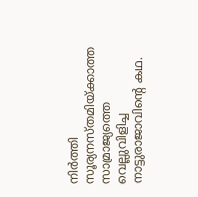നിര്‍ത്തി സൂര്യനസ്‌തമിയ്‌ക്കാത്ത സാമ്രാജ്യത്തെ വെല്ലുവിളിച്ച നാട്ടുരാജാവിന്റെ കഥ.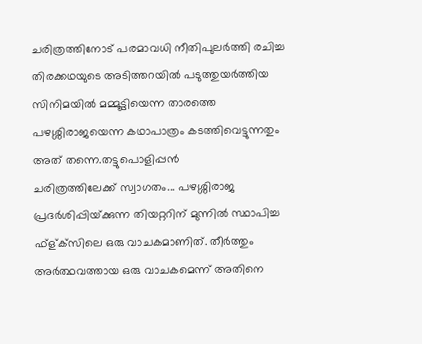ചരിത്രത്തിനോട്‌ പരമാവധി നീതിപുലര്‍ത്തി രചിച്ച തിരക്കഥയുടെ അടിത്തറയില്‍ പടുത്തുയര്‍ത്തിയ സിനിമയില്‍ മമ്മൂട്ടിയെന്ന താരത്തെ പഴശ്ശിരാജയെന്ന കഥാപാത്രം കടത്തിവെട്ടുന്നതും അത്‌ തന്നെ.തട്ടുപൊളിപ്പന്‍
ചരിത്രത്തിലേക്ക്‌ സ്വാഗതം... പഴശ്ശിരാജ പ്രദര്‍ശിപ്പിയ്‌ക്കുന്ന തിയറ്ററിന്‌ മുന്നില്‍ സ്ഥാപിച്ച ഫ്‌ള്‌ക്‌സിലെ ഒരു വാചകമാണിത്‌. തീര്‍ത്തും അര്‍ത്ഥവത്തായ ഒരു വാചകമെന്ന്‌ അതിനെ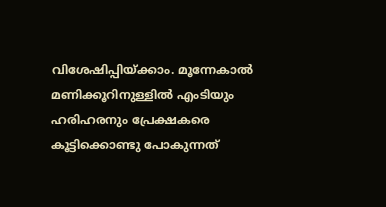വിശേഷിപ്പിയ്‌ക്കാം. മൂന്നേകാല്‍ മണിക്കൂറിനുള്ളില്‍ എംടിയും ഹരിഹരനും പ്രേക്ഷകരെ കൂട്ടിക്കൊണ്ടു പോകുന്നത്‌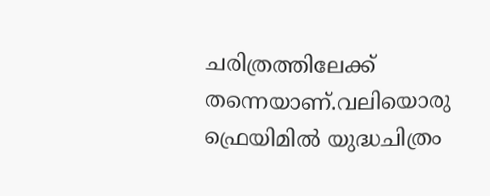ചരിത്രത്തിലേക്ക്‌ തന്നെയാണ്‌.വലിയൊരു ഫ്രെയിമില്‍ യുദ്ധചിത്രം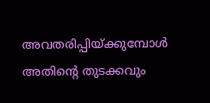അവതരിപ്പിയ്‌ക്കുമ്പോള്‍ അതിന്റെ തുടക്കവും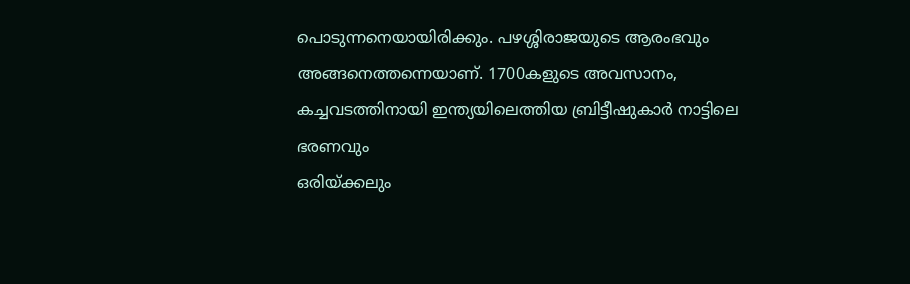പൊടുന്നനെയായിരിക്കും. പഴശ്ശിരാജയുടെ ആരംഭവും അങ്ങനെത്തന്നെയാണ്‌. 1700കളുടെ അവസാനം, കച്ചവടത്തിനായി ഇന്ത്യയിലെത്തിയ ബ്രിട്ടീഷുകാര്‍ നാട്ടിലെ ഭരണവും
ഒരിയ്‌ക്കലും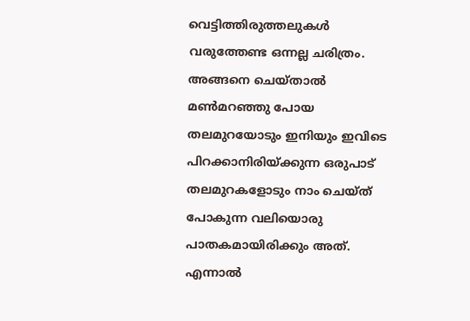വെട്ടിത്തിരുത്തലുകള്‍ വരുത്തേണ്ട ഒന്നല്ല ചരിത്രം. അങ്ങനെ ചെയ്‌താല്‍ മണ്‍മറഞ്ഞു പോയ തലമുറയോടും ഇനിയും ഇവിടെ പിറക്കാനിരിയ്‌ക്കുന്ന ഒരുപാട്‌ തലമുറകളോടും നാം ചെയ്‌ത്‌ പോകുന്ന വലിയൊരു പാതകമായിരിക്കും അത്‌. എന്നാല്‍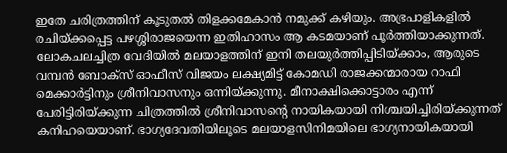ഇതേ ചരിത്രത്തിന്‌ കൂടുതല്‍ തിളക്കമേകാന്‍ നമുക്ക്‌ കഴിയും. അഭ്രപാളികളില്‍ രചിയ്‌ക്കപ്പെട്ട പഴശ്ശിരാജയെന്ന ഇതിഹാസം ആ കടമയാണ്‌ പൂര്‍ത്തിയാക്കുന്നത്‌. ലോകചലച്ചിത്ര വേദിയില്‍ മലയാളത്തിന്‌ ഇനി തലയുര്‍ത്തിപ്പിടിയ്‌ക്കാം, ആരുടെ
വമ്പന്‍ ബോക്‌സ്‌ ഓഫീസ്‌ വിജയം ലക്ഷ്യമിട്ട്‌ കോമഡി രാജക്കന്മാരായ റാഫി മെക്കാര്‍ട്ടിനും ശ്രീനിവാസനും ഒന്നിയ്‌ക്കുന്നു. മീനാക്ഷിക്കൊട്ടാരം എന്ന്‌ പേരിട്ടിരിയ്‌ക്കുന്ന ചിത്രത്തില്‍ ശ്രീനിവാസന്റെ നായികയായി നിശ്ചയിച്ചിരിയ്‌ക്കുന്നത്‌ കനിഹയെയാണ്‌. ഭാഗ്യദേവതിയിലൂടെ മലയാളസിനിമയിലെ ഭാഗ്യനായികയായി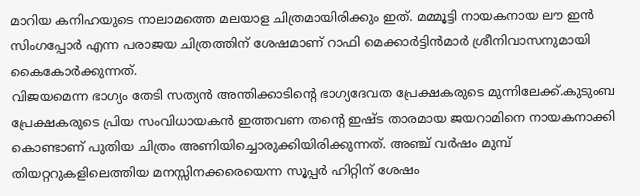മാറിയ കനിഹയുടെ നാലാമത്തെ മലയാള ചിത്രമായിരിക്കും ഇത്‌. മമ്മൂട്ടി നായകനായ ലൗ ഇന്‍ സിംഗപ്പോര്‍ എന്ന പരാജയ ചിത്രത്തിന്‌ ശേഷമാണ്‌ റാഫി മെക്കാര്‍ട്ടിന്‍മാര്‍ ശ്രീനിവാസനുമായി കൈകോര്‍ക്കുന്നത്‌.
വിജയമെന്ന ഭാഗ്യം തേടി സത്യന്‍ അന്തിക്കാടിന്റെ ഭാഗ്യദേവത പ്രേക്ഷകരുടെ മുന്നിലേക്ക്‌.കുടുംബ പ്രേക്ഷകരുടെ പ്രിയ സംവിധായകന്‍ ഇത്തവണ തന്റെ ഇഷ്ട താരമായ ജയറാമിനെ നായകനാക്കി കൊണ്ടാണ്‌ പുതിയ ചിത്രം അണിയിച്ചൊരുക്കിയിരിക്കുന്നത്‌. അഞ്ച്‌ വര്‍ഷം മുമ്പ്‌ തിയറ്ററുകളിലെത്തിയ മനസ്സിനക്കരെയെന്ന സൂപ്പര്‍ ഹിറ്റിന്‌ ശേഷം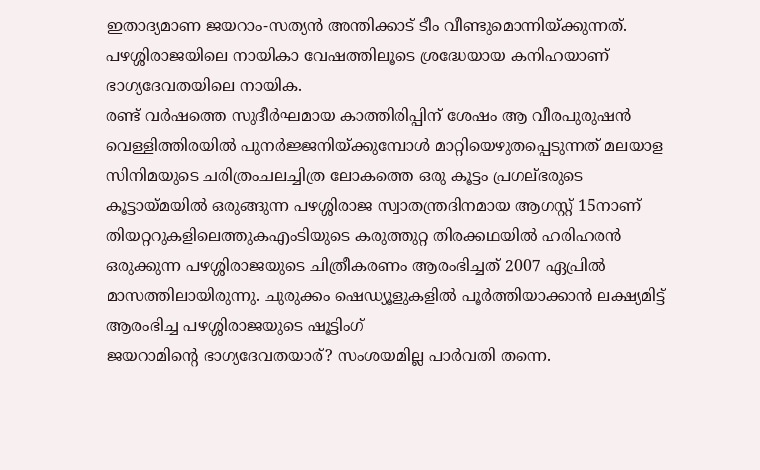ഇതാദ്യമാണ ജയറാം-സത്യന്‍ അന്തിക്കാട്‌ ടീം വീണ്ടുമൊന്നിയ്‌ക്കുന്നത്‌. പഴശ്ശിരാജയിലെ നായികാ വേഷത്തിലൂടെ ശ്രദ്ധേയായ കനിഹയാണ്‌ ഭാഗ്യദേവതയിലെ നായിക.
രണ്ട്‌ വര്‍ഷത്തെ സുദീര്‍ഘമായ കാത്തിരിപ്പിന്‌ ശേഷം ആ വീരപുരുഷന്‍ വെള്ളിത്തിരയില്‍ പുനര്‍ജ്ജനിയ്‌ക്കുമ്പോള്‍ മാറ്റിയെഴുതപ്പെടുന്നത് മലയാള സിനിമയുടെ ചരിത്രംചലച്ചിത്ര ലോകത്തെ ഒരു കൂട്ടം പ്രഗല്‌ഭരുടെ കൂട്ടായ്‌മയില്‍ ഒരുങ്ങുന്ന പഴശ്ശിരാജ സ്വാതന്ത്രദിനമായ ആഗസ്റ്റ്‌ 15നാണ്‌ തിയറ്ററുകളിലെത്തുകഎംടിയുടെ കരുത്തുറ്റ തിരക്കഥയില്‍ ഹരിഹരന്‍ ഒരുക്കുന്ന പഴശ്ശിരാജയുടെ ചിത്രീകരണം ആരംഭിച്ചത്‌ 2007 ഏപ്രില്‍ മാസത്തിലായിരുന്നു. ചുരുക്കം ഷെഡ്യൂളുകളില്‍ പൂര്‍ത്തിയാക്കാന്‍ ലക്ഷ്യമിട്ട്‌ ആരംഭിച്ച പഴശ്ശിരാജയുടെ ഷൂട്ടിംഗ്‌
ജയറാമിന്റെ ഭാഗ്യദേവതയാര്‌? സംശയമില്ല പാര്‍വതി തന്നെ.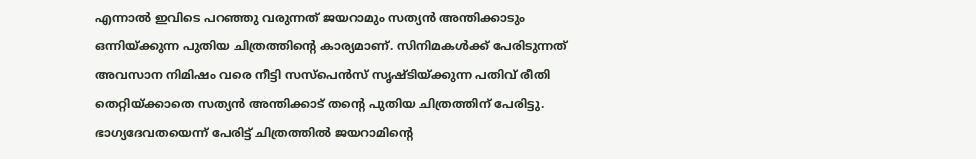എന്നാല്‍ ഇവിടെ പറഞ്ഞു വരുന്നത്‌ ജയറാമും സത്യന്‍ അന്തിക്കാടും ഒന്നിയ്‌ക്കുന്ന പുതിയ ചിത്രത്തിന്റെ കാര്യമാണ്‌. സിനിമകള്‍ക്ക്‌ പേരിടുന്നത്‌ അവസാന നിമിഷം വരെ നീട്ടി സസ്‌പെന്‍സ്‌ സൃഷ്ടിയ്‌ക്കുന്ന പതിവ്‌ രീതി തെറ്റിയ്‌ക്കാതെ സത്യന്‍ അന്തിക്കാട്‌ തന്റെ പുതിയ ചിത്രത്തിന്‌ പേരിട്ടു. ഭാഗ്യദേവതയെന്ന്‌ പേരിട്ട്‌ ചിത്രത്തില്‍ ജയറാമിന്റെ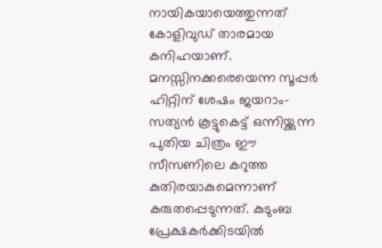നായികയായെത്തുന്നത്‌ കോളിവുഡ്‌ താരമായ കനിഹയാണ്‌.
മനസ്സിനക്കരെയെന്ന സൂപ്പര്‍ ഹിറ്റിന് ശേഷം ജയറാം-സത്യന്‍ കൂട്ടുകെട്ട് ഒന്നിയ്ക്കുന്ന പുതിയ ചിത്രം ഈ സീസണിലെ കറുത്ത കുതിരയാകുമെന്നാണ് കരുതപ്പെടുന്നത്. കുടുംബ പ്രേക്ഷകര്‍ക്കിടയില്‍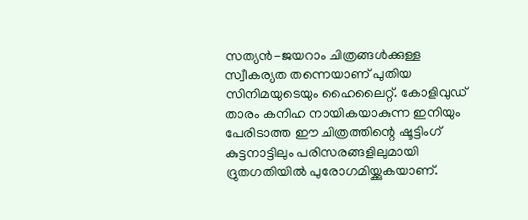സത്യന്‍-ജയറാം ചിത്രങ്ങള്‍ക്കുള്ള സ്വീകര്യത തന്നെയാണ് പുതിയ സിനിമയുടെയും ഹൈലൈറ്റ്. കോളിവുഡ് താരം കനിഹ നായികയാകുന്ന ഇനിയും പേരിടാത്ത ഈ ചിത്രത്തിന്റെ ഷൂട്ടിംഗ് കുട്ടനാട്ടിലും പരിസരങ്ങളിലുമായി ദ്രുതഗതിയില്‍ പുരോഗമിയ്ക്കുകയാണ്.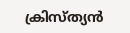ക്രിസ്ത്യന്‍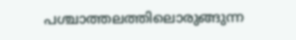പശ്ചാത്തലത്തിലൊരുങ്ങുന്ന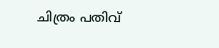ചിത്രം പതിവ്